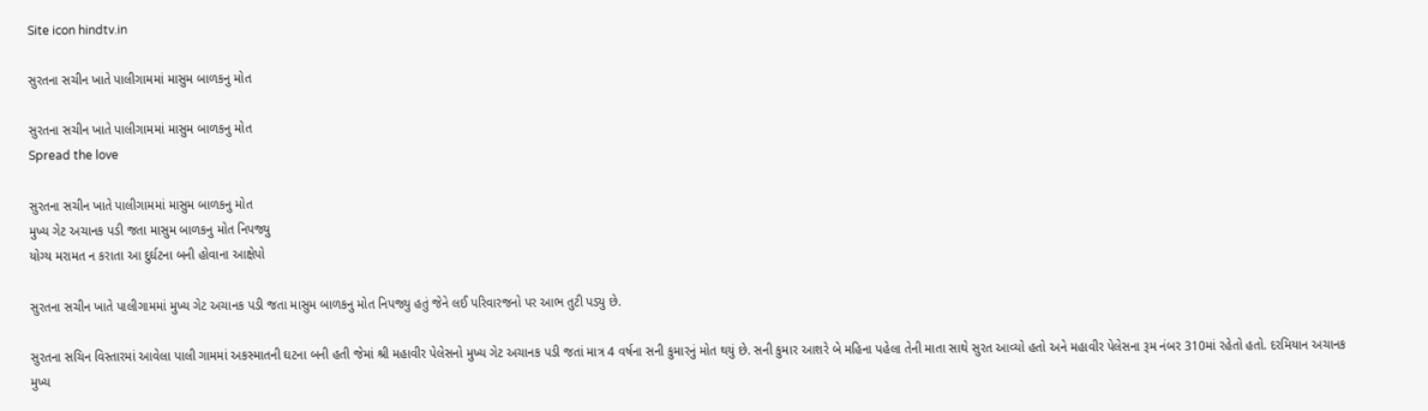Site icon hindtv.in

સુરતના સચીન ખાતે પાલીગામમાં માસુમ બાળકનુ મોત

સુરતના સચીન ખાતે પાલીગામમાં માસુમ બાળકનુ મોત
Spread the love

સુરતના સચીન ખાતે પાલીગામમાં માસુમ બાળકનુ મોત
મુખ્ય ગેટ અચાનક પડી જતા માસુમ બાળકનુ મોત નિપજ્યુ
યોગ્ય મરામત ન કરાતા આ દુર્ઘટના બની હોવાના આક્ષેપો

સુરતના સચીન ખાતે પાલીગામમાં મુખ્ય ગેટ અચાનક પડી જતા માસુમ બાળકનુ મોત નિપજ્યુ હતું જેને લઈ પરિવારજનો પર આભ તુટી પડ્યુ છે.

સુરતના સચિન વિસ્તારમાં આવેલા પાલી ગામમાં અકસ્માતની ઘટના બની હતી જેમાં શ્રી મહાવીર પેલેસનો મુખ્ય ગેટ અચાનક પડી જતાં માત્ર 4 વર્ષના સની કુમારનું મોત થયું છે. સની કુમાર આશરે બે મહિના પહેલા તેની માતા સાથે સુરત આવ્યો હતો અને મહાવીર પેલેસના રૂમ નંબર 310માં રહેતો હતો. દરમિયાન અચાનક મુખ્ય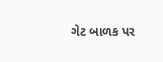ગેટ બાળક પર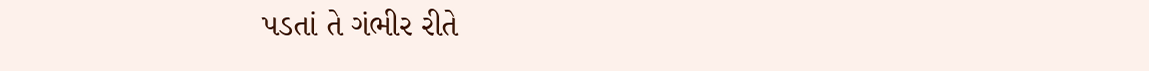પડતાં તે ગંભીર રીતે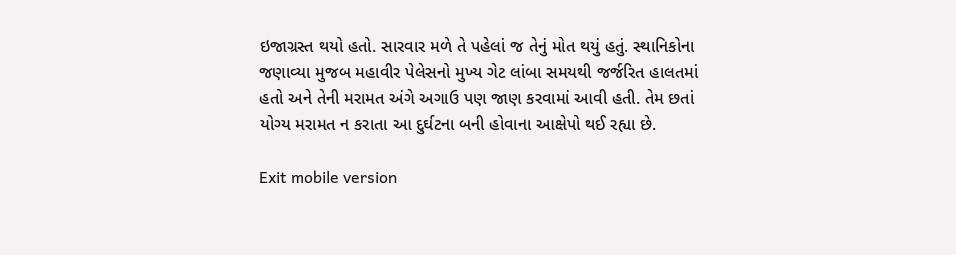ઇજાગ્રસ્ત થયો હતો. સારવાર મળે તે પહેલાં જ તેનું મોત થયું હતું. સ્થાનિકોના જણાવ્યા મુજબ મહાવીર પેલેસનો મુખ્ય ગેટ લાંબા સમયથી જર્જરિત હાલતમાં હતો અને તેની મરામત અંગે અગાઉ પણ જાણ કરવામાં આવી હતી. તેમ છતાં યોગ્ય મરામત ન કરાતા આ દુર્ઘટના બની હોવાના આક્ષેપો થઈ રહ્યા છે.

Exit mobile version